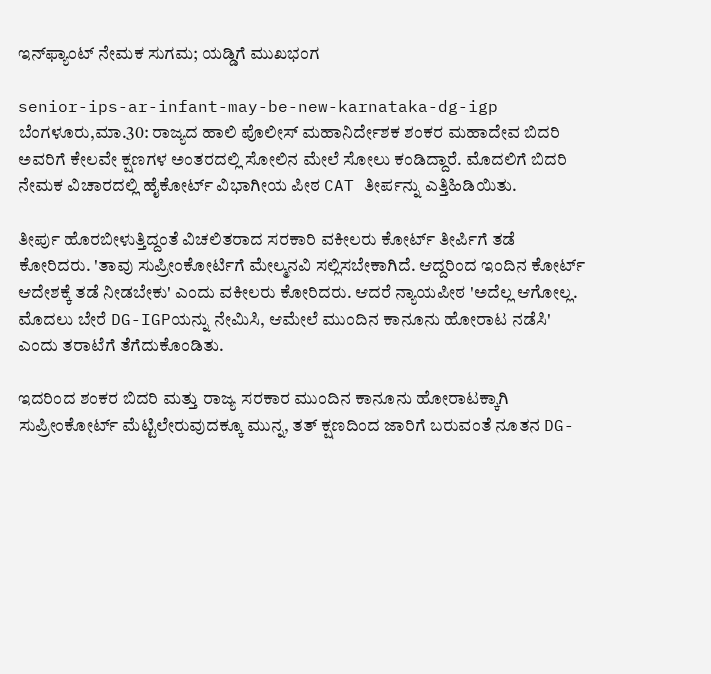ಇನ್‌ಫ್ಯಾಂಟ್‌ ನೇಮಕ ಸುಗಮ; ಯಡ್ಡಿಗೆ ಮುಖಭಂಗ

senior-ips-ar-infant-may-be-new-karnataka-dg-igp
ಬೆಂಗಳೂರು,ಮಾ.30: ರಾಜ್ಯದ ಹಾಲಿ ಪೊಲೀಸ್ ಮಹಾನಿರ್ದೇಶಕ ಶಂಕರ ಮಹಾದೇವ ಬಿದರಿ ಅವರಿಗೆ ಕೇಲವೇ ಕ್ಷಣಗಳ ಅಂತರದಲ್ಲಿ ಸೋಲಿನ ಮೇಲೆ ಸೋಲು ಕಂಡಿದ್ದಾರೆ. ಮೊದಲಿಗೆ ಬಿದರಿ ನೇಮಕ ವಿಚಾರದಲ್ಲಿ ಹೈಕೋರ್ಟ್ ವಿಭಾಗೀಯ ಪೀಠ CAT ತೀರ್ಪನ್ನು ಎತ್ತಿಹಿಡಿಯಿತು.

ತೀರ್ಪು ಹೊರಬೀಳುತ್ತಿದ್ದಂತೆ ವಿಚಲಿತರಾದ ಸರಕಾರಿ ವಕೀಲರು ಕೋರ್ಟ್ ತೀರ್ಪಿಗೆ ತಡೆ ಕೋರಿದರು. 'ತಾವು ಸುಪ್ರೀಂಕೋರ್ಟಿಗೆ ಮೇಲ್ಮನವಿ ಸಲ್ಲಿಸಬೇಕಾಗಿದೆ. ಆದ್ದರಿಂದ ಇಂದಿನ ಕೋರ್ಟ್ ಆದೇಶಕ್ಕೆ ತಡೆ ನೀಡಬೇಕು' ಎಂದು ವಕೀಲರು ಕೋರಿದರು. ಆದರೆ ನ್ಯಾಯಪೀಠ 'ಅದೆಲ್ಲ ಆಗೋಲ್ಲ. ಮೊದಲು ಬೇರೆ DG-IGPಯನ್ನು ನೇಮಿಸಿ, ಆಮೇಲೆ ಮುಂದಿನ ಕಾನೂನು ಹೋರಾಟ ನಡೆಸಿ' ಎಂದು ತರಾಟೆಗೆ ತೆಗೆದುಕೊಂಡಿತು.

ಇದರಿಂದ ಶಂಕರ ಬಿದರಿ ಮತ್ತು ರಾಜ್ಯ ಸರಕಾರ ಮುಂದಿನ ಕಾನೂನು ಹೋರಾಟಕ್ಕಾಗಿ ಸುಪ್ರೀಂಕೋರ್ಟ್ ಮೆಟ್ಟಿಲೇರುವುದಕ್ಕೂ ಮುನ್ನ, ತತ್ ಕ್ಷಣದಿಂದ ಜಾರಿಗೆ ಬರುವಂತೆ ನೂತನ DG-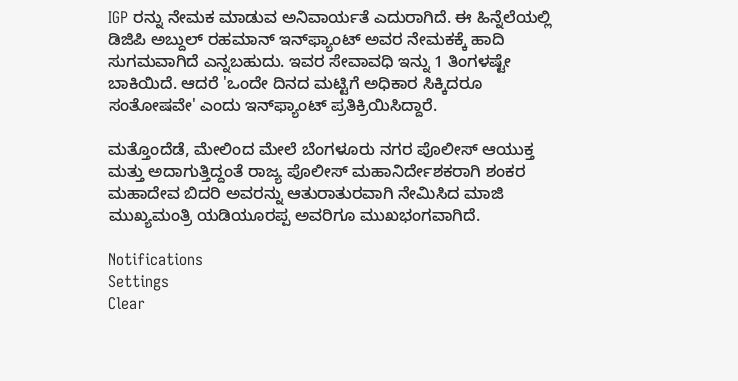IGP ರನ್ನು ನೇಮಕ ಮಾಡುವ ಅನಿವಾರ್ಯತೆ ಎದುರಾಗಿದೆ. ಈ ಹಿನ್ನೆಲೆಯಲ್ಲಿ ಡಿಜಿಪಿ ಅಬ್ದುಲ್ ರಹಮಾನ್ ಇನ್‌ಫ್ಯಾಂಟ್‌ ಅವರ ನೇಮಕಕ್ಕೆ ಹಾದಿ ಸುಗಮವಾಗಿದೆ ಎನ್ನಬಹುದು. ಇವರ ಸೇವಾವಧಿ ಇನ್ನು 1 ತಿಂಗಳಷ್ಟೇ ಬಾಕಿಯಿದೆ. ಆದರೆ 'ಒಂದೇ ದಿನದ ಮಟ್ಟಿಗೆ ಅಧಿಕಾರ ಸಿಕ್ಕಿದರೂ ಸಂತೋಷವೇ' ಎಂದು ಇನ್‌ಫ್ಯಾಂಟ್‌ ಪ್ರತಿಕ್ರಿಯಿಸಿದ್ದಾರೆ.

ಮತ್ತೊಂದೆಡೆ, ಮೇಲಿಂದ ಮೇಲೆ ಬೆಂಗಳೂರು ನಗರ ಪೊಲೀಸ್ ಆಯುಕ್ತ ಮತ್ತು ಅದಾಗುತ್ತಿದ್ದಂತೆ ರಾಜ್ಯ ಪೊಲೀಸ್ ಮಹಾನಿರ್ದೇಶಕರಾಗಿ ಶಂಕರ ಮಹಾದೇವ ಬಿದರಿ ಅವರನ್ನು ಆತುರಾತುರವಾಗಿ ನೇಮಿಸಿದ ಮಾಜಿ ಮುಖ್ಯಮಂತ್ರಿ ಯಡಿಯೂರಪ್ಪ ಅವರಿಗೂ ಮುಖಭಂಗವಾಗಿದೆ.

Notifications
Settings
Clear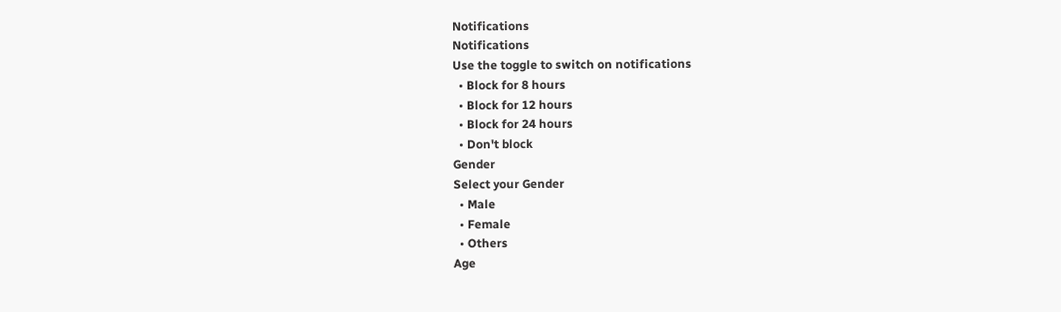Notifications
Notifications
Use the toggle to switch on notifications
  • Block for 8 hours
  • Block for 12 hours
  • Block for 24 hours
  • Don't block
Gender
Select your Gender
  • Male
  • Female
  • Others
Age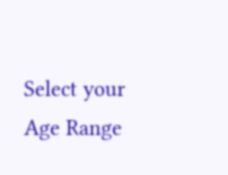Select your Age Range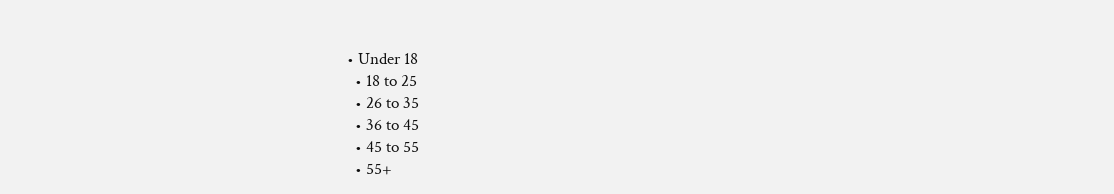• Under 18
  • 18 to 25
  • 26 to 35
  • 36 to 45
  • 45 to 55
  • 55+